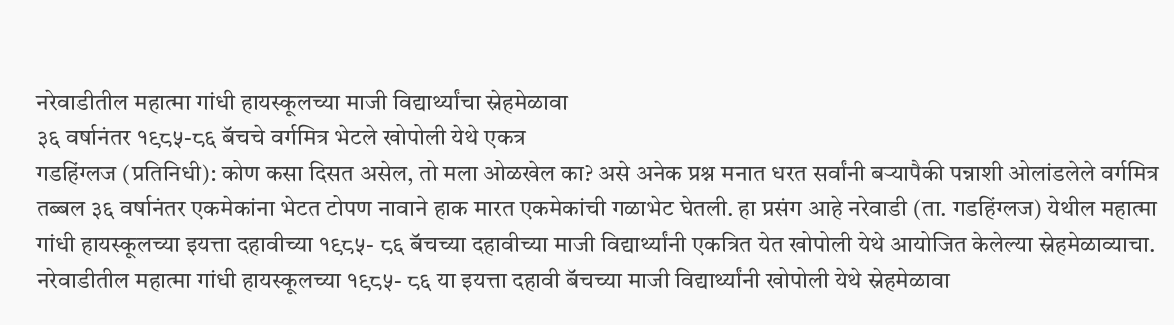नरेवाडीतील महात्मा गांधी हायस्कूलच्या माजी विद्यार्थ्यांचा स्नेहमेळावा
३६ वर्षानंतर १९८५-८६ बॅचचे वर्गमित्र भेटले खोपोली येथे एकत्र
गडहिंग्लज (प्रतिनिधी): कोण कसा दिसत असेल, तो मला ओळखेल का? असे अनेक प्रश्न मनात धरत सर्वांनी बऱ्यापैकी पन्नाशी ओलांडलेले वर्गमित्र तब्बल ३६ वर्षानंतर एकमेकांना भेटत टोपण नावाने हाक मारत एकमेकांची गळाभेट घेतली. हा प्रसंग आहे नरेवाडी (ता. गडहिंग्लज) येथील महात्मा गांधी हायस्कूलच्या इयत्ता दहावीच्या १९८५- ८६ बॅचच्या दहावीच्या माजी विद्यार्थ्यांनी एकत्रित येत खोपोली येथे आयोजित केलेल्या स्नेहमेळाव्याचा.
नरेवाडीतील महात्मा गांधी हायस्कूलच्या १९८५- ८६ या इयत्ता दहावी बॅचच्या माजी विद्यार्थ्यांनी खोपोली येथे स्नेहमेळावा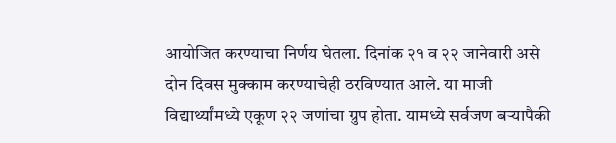आयोजित करण्याचा निर्णय घेतला. दिनांक २१ व २२ जानेवारी असे दोन दिवस मुक्काम करण्याचेही ठरविण्यात आले. या माजी विद्यार्थ्यांमध्ये एकूण २२ जणांचा ग्रुप होता. यामध्ये सर्वजण बऱ्यापैकी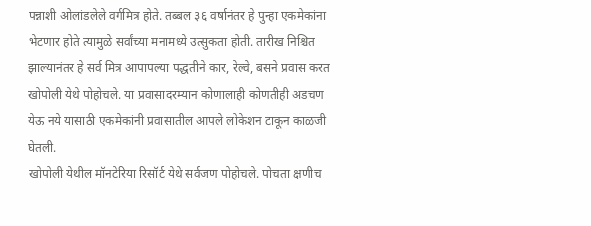पन्नाशी ओलांडलेले वर्गमित्र होते. तब्बल ३६ वर्षानंतर हे पुन्हा एकमेकांना भेटणार होते त्यामुळे सर्वांच्या मनामध्ये उत्सुकता होती. तारीख निश्चित झाल्यानंतर हे सर्व मित्र आपापल्या पद्धतीने कार, रेल्वे, बसने प्रवास करत खोपोली येथे पोहोचले. या प्रवासादरम्यान कोणालाही कोणतीही अडचण येऊ नये यासाठी एकमेकांनी प्रवासातील आपले लोकेशन टाकून काळजी घेतली.
खोपोली येथील मॉनटेरिया रिसॉर्ट येथे सर्वजण पोहोचले. पोचता क्षणीच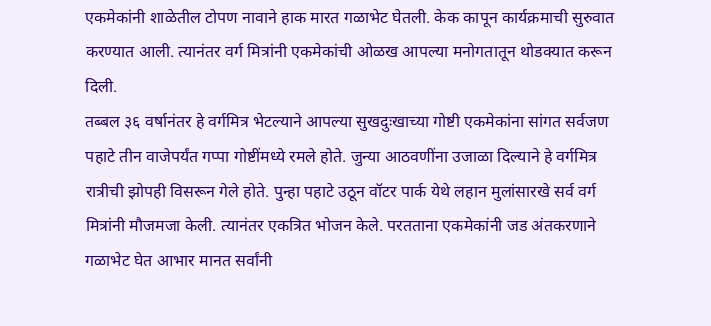एकमेकांनी शाळेतील टोपण नावाने हाक मारत गळाभेट घेतली. केक कापून कार्यक्रमाची सुरुवात करण्यात आली. त्यानंतर वर्ग मित्रांनी एकमेकांची ओळख आपल्या मनोगतातून थोडक्यात करून दिली.
तब्बल ३६ वर्षानंतर हे वर्गमित्र भेटल्याने आपल्या सुखदुःखाच्या गोष्टी एकमेकांना सांगत सर्वजण पहाटे तीन वाजेपर्यंत गप्पा गोष्टींमध्ये रमले होते. जुन्या आठवणींना उजाळा दिल्याने हे वर्गमित्र रात्रीची झोपही विसरून गेले होते. पुन्हा पहाटे उठून वॉटर पार्क येथे लहान मुलांसारखे सर्व वर्ग मित्रांनी मौजमजा केली. त्यानंतर एकत्रित भोजन केले. परतताना एकमेकांनी जड अंतकरणाने गळाभेट घेत आभार मानत सर्वांनी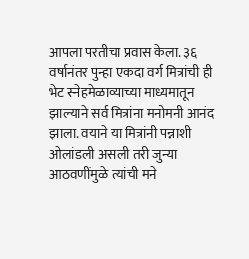आपला परतीचा प्रवास केला. ३६ वर्षानंतर पुन्हा एकदा वर्ग मित्रांची ही भेट स्नेहमेळाव्याच्या माध्यमातून झाल्याने सर्व मित्रांना मनोमनी आनंद झाला. वयाने या मित्रांनी पन्नाशी ओलांडली असली तरी जुन्या आठवणींमुळे त्यांची मने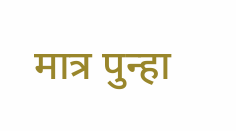मात्र पुन्हा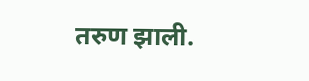तरुण झाली.